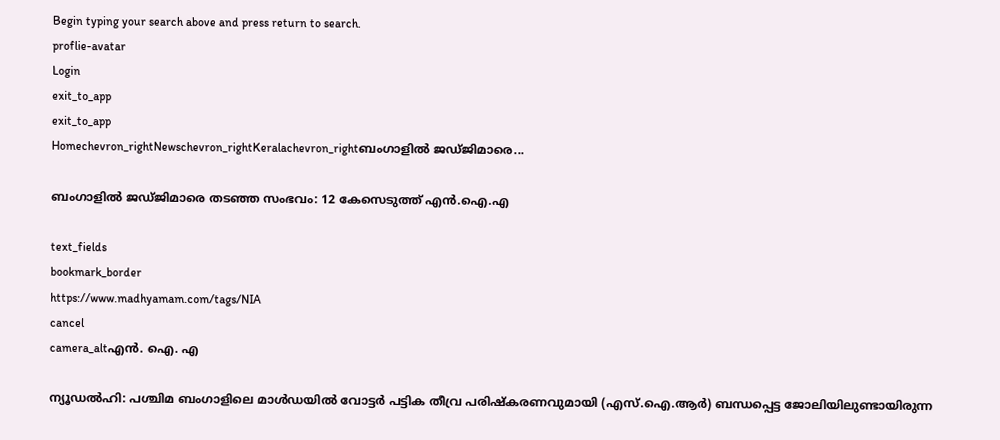Begin typing your search above and press return to search.
proflie-avatar
Login
exit_to_app
exit_to_app
Homechevron_rightNewschevron_rightKeralachevron_rightബംഗാളിൽ ജഡ്ജിമാരെ...

ബംഗാളിൽ ജഡ്ജിമാരെ തടഞ്ഞ സംഭവം: 12 കേസെടുത്ത് എൻ.ഐ.എ

text_fields
bookmark_border
https://www.madhyamam.com/tags/NIA
cancel
camera_altഎന്‍. ഐ. എ

ന്യൂഡൽഹി: പശ്ചിമ ബംഗാളിലെ മാൾഡയിൽ വോട്ടർ പട്ടിക തീവ്ര പരിഷ്കരണവുമായി (എസ്‌.ഐ.ആർ) ബന്ധപ്പെട്ട ജോലിയിലുണ്ടായിരുന്ന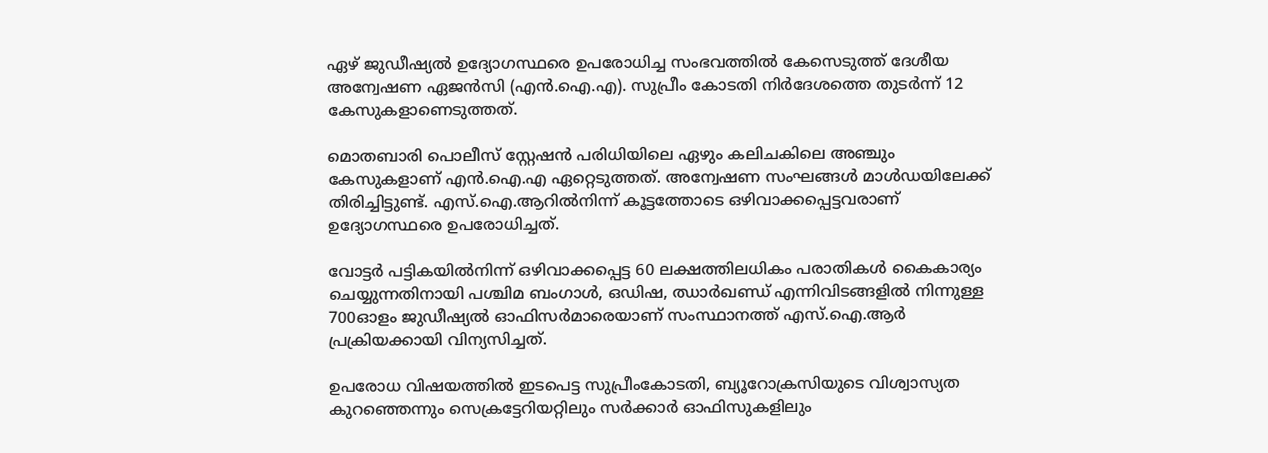ഏഴ് ജുഡീഷ്യൽ ഉദ്യോഗസ്ഥരെ ഉപരോധിച്ച സംഭവത്തിൽ കേസെടുത്ത് ദേശീയ അന്വേഷണ ഏജൻസി (എൻ.ഐ.എ). സുപ്രീം കോടതി നിർദേശത്തെ തുടർന്ന് 12 കേസുകളാണെടുത്തത്.

മൊതബാരി പൊലീസ് സ്റ്റേഷൻ പരിധിയിലെ ഏഴും കലിചകിലെ അഞ്ചും കേസുകളാണ് എൻ.ഐ.എ ഏറ്റെടുത്തത്. അന്വേഷണ സംഘങ്ങൾ മാൾഡയിലേക്ക് തിരിച്ചിട്ടുണ്ട്. എസ്.ഐ.ആറിൽനിന്ന് കൂട്ടത്തോടെ ഒഴിവാക്കപ്പെട്ടവരാണ് ഉദ്യോഗസ്ഥരെ ഉപരോധിച്ചത്.

വോട്ടർ പട്ടികയിൽനിന്ന് ഒഴിവാക്കപ്പെട്ട 60 ലക്ഷത്തിലധികം പരാതികൾ കൈകാര്യം ചെയ്യുന്നതിനായി പശ്ചിമ ബംഗാൾ, ഒഡിഷ, ഝാർഖണ്ഡ് എന്നിവിടങ്ങളിൽ നിന്നുള്ള 700ഓളം ജുഡീഷ്യൽ ഓഫിസർമാരെയാണ് സംസ്ഥാനത്ത് എസ്‌.ഐ.ആർ പ്രക്രിയക്കായി വിന്യസിച്ചത്.

ഉപരോധ വിഷയത്തിൽ ഇടപെട്ട സുപ്രീംകോടതി, ബ്യൂറോക്രസിയുടെ വിശ്വാസ്യത കുറഞ്ഞെന്നും സെക്രട്ടേറിയറ്റിലും സർക്കാർ ഓഫിസുകളിലും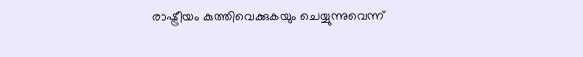രാഷ്ട്രീയം കുത്തിവെക്കുകയും ചെയ്യുന്നുവെന്ന്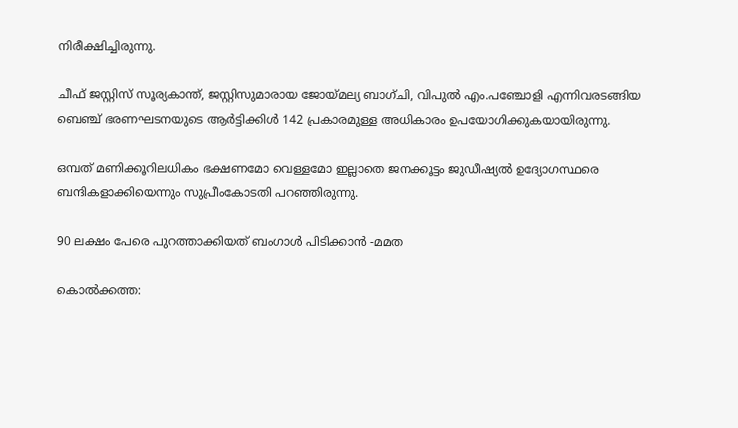നിരീക്ഷിച്ചിരുന്നു.

ചീഫ് ജസ്റ്റിസ് സൂര്യകാന്ത്, ജസ്റ്റിസുമാരായ ജോയ്മല്യ ബാഗ്ചി, വിപുൽ എം.പഞ്ചോളി എന്നിവരടങ്ങിയ ബെഞ്ച് ഭരണഘടനയുടെ ആർട്ടിക്കിൾ 142 പ്രകാരമുള്ള അധികാരം ഉപയോഗിക്കുകയായിരുന്നു.

ഒമ്പത് മണിക്കൂറിലധികം ഭക്ഷണമോ വെള്ളമോ ഇല്ലാതെ ജനക്കൂട്ടം ജുഡീഷ്യൽ ഉദ്യോഗസ്ഥരെ ബന്ദികളാക്കിയെന്നും സുപ്രീംകോടതി പറഞ്ഞിരുന്നു.

90 ലക്ഷം പേരെ പുറത്താക്കിയത് ബംഗാൾ പിടിക്കാൻ -മമത

കൊൽക്കത്ത: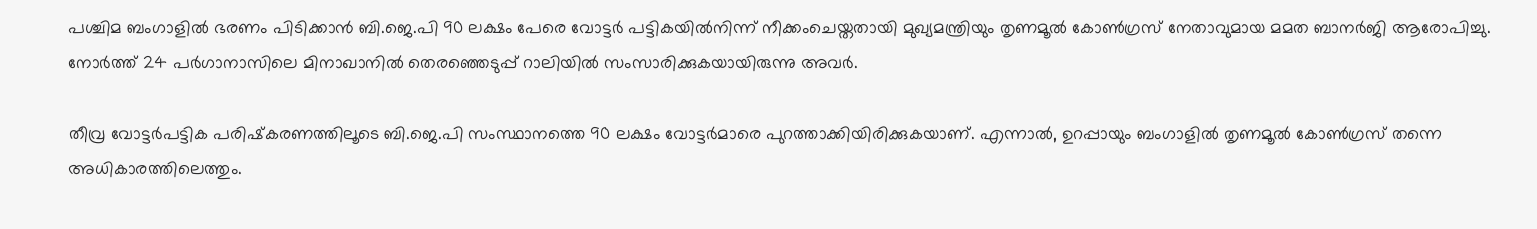പശ്ചിമ ബംഗാളിൽ ഭരണം പിടിക്കാൻ ബി.ജെ.പി 90 ലക്ഷം പേരെ വോട്ടർ പട്ടികയിൽനിന്ന് നീക്കംചെയ്തതായി മുഖ്യമന്ത്രിയും തൃണമൂൽ കോൺഗ്രസ് നേതാവുമായ മമത ബാനർജി ആരോപിച്ചു. നോർത്ത് 24 പർഗാനാസിലെ മിനാഖാനിൽ തെരഞ്ഞെടുപ്പ് റാലിയിൽ സംസാരിക്കുകയായിരുന്നു അവർ.

തീവ്ര വോട്ടർപട്ടിക പരിഷ്‍കരണത്തിലൂടെ ബി.ജെ.പി സംസ്ഥാനത്തെ 90 ലക്ഷം വോട്ടർമാരെ പുറത്താക്കിയിരിക്കുകയാണ്. എന്നാൽ, ഉറപ്പായും ബംഗാളിൽ തൃണമൂൽ കോൺഗ്രസ് തന്നെ അധികാരത്തിലെത്തും.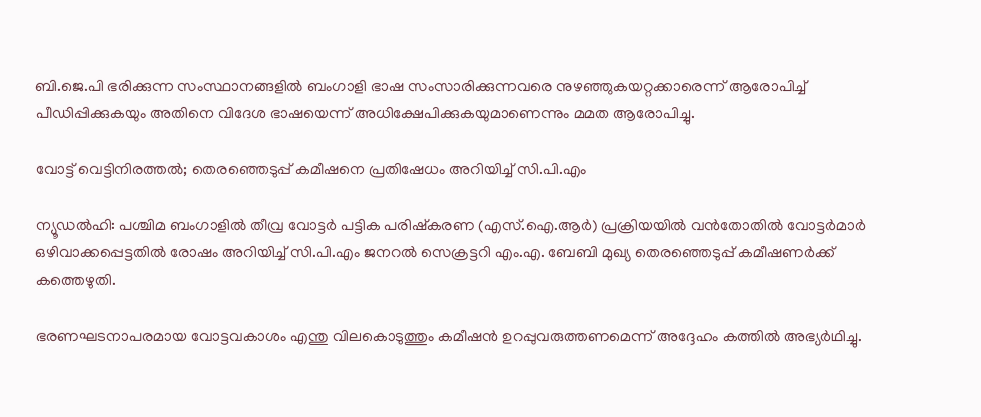ബി.ജെ.പി ഭരിക്കുന്ന സംസ്ഥാനങ്ങളിൽ ബംഗാളി ഭാഷ സംസാരിക്കുന്നവരെ നുഴഞ്ഞുകയറ്റക്കാരെന്ന് ആരോപിച്ച് പീഡിപ്പിക്കുകയും അതിനെ വിദേശ ഭാഷയെന്ന് അധിക്ഷേപിക്കുകയുമാണെന്നും മമത ആരോപിച്ചു.

വോട്ട് വെട്ടിനിരത്തൽ; തെരഞ്ഞെടുപ്പ് കമീഷനെ പ്രതിഷേധം അറിയിച്ച് സി.പി.എം

ന്യൂഡൽഹി: പശ്ചിമ ബംഗാളിൽ തീവ്ര വോട്ടർ പട്ടിക പരിഷ്കരണ (എസ്.ഐ.ആർ) പ്രക്രിയയിൽ വൻതോതിൽ വോട്ടർമാർ ഒഴിവാക്കപ്പെട്ടതിൽ രോഷം അറിയിച്ച് സി.പി.എം ജനറൽ സെക്രട്ടറി എം.എ. ബേബി മുഖ്യ തെരഞ്ഞെടുപ്പ് കമീഷണർക്ക് കത്തെഴുതി.

ഭരണഘടനാപരമായ വോട്ടവകാശം എന്തു വിലകൊടുത്തും കമീഷൻ ഉറപ്പുവരുത്തണമെന്ന് അദ്ദേഹം കത്തിൽ അഭ്യർഥിച്ചു.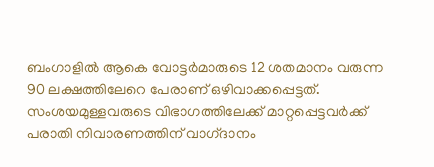ബംഗാളിൽ ആകെ വോട്ടർമാരുടെ 12 ശതമാനം വരുന്ന 90 ലക്ഷത്തിലേറെ പേരാണ് ഒഴിവാക്കപ്പെട്ടത്. സംശയമുള്ളവരുടെ വിഭാഗത്തിലേക്ക് മാറ്റപ്പെട്ടവർക്ക് പരാതി നിവാരണത്തിന് വാഗ്‌ദാനം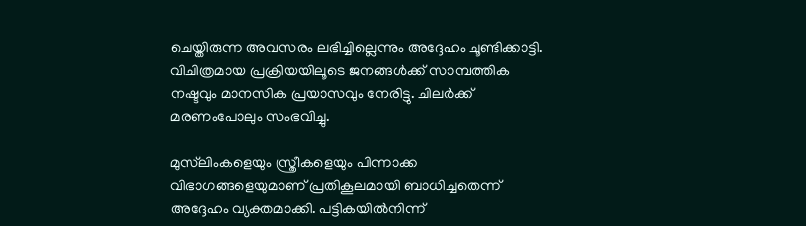ചെയ്തിരുന്ന അവസരം ലഭിച്ചില്ലെന്നും അദ്ദേഹം ചൂണ്ടിക്കാട്ടി. വിചിത്രമായ പ്രക്രിയയിലൂടെ ജനങ്ങൾക്ക് സാമ്പത്തിക നഷ്ടവും മാനസിക പ്രയാസവും നേരിട്ടു. ചിലർക്ക് മരണംപോലും സംഭവിച്ചു.

മുസ്‍ലിംകളെയും സ്ത്രീകളെയും പിന്നാക്ക വിഭാഗങ്ങളെയുമാണ് പ്രതികൂലമായി ബാധിച്ചതെന്ന് അദ്ദേഹം വ്യക്തമാക്കി. പട്ടികയിൽനിന്ന്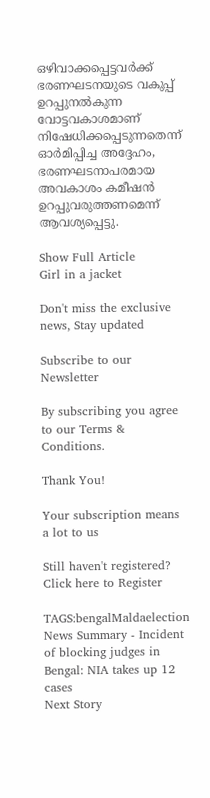ഒഴിവാക്കപ്പെട്ടവർക്ക് ഭരണഘടനയുടെ വകുപ്പ് ഉറപ്പുനൽകുന്ന വോട്ടവകാശമാണ് നിഷേധിക്കപ്പെടുന്നതെന്ന് ഓർമിപ്പിച്ച അദ്ദേഹം, ഭരണഘടനാപരമായ അവകാശം കമീഷൻ ഉറപ്പുവരുത്തണമെന്ന് ആവശ്യപ്പെട്ടു.

Show Full Article
Girl in a jacket

Don't miss the exclusive news, Stay updated

Subscribe to our Newsletter

By subscribing you agree to our Terms & Conditions.

Thank You!

Your subscription means a lot to us

Still haven't registered? Click here to Register

TAGS:bengalMaldaelection
News Summary - Incident of blocking judges in Bengal: NIA takes up 12 cases
Next Story